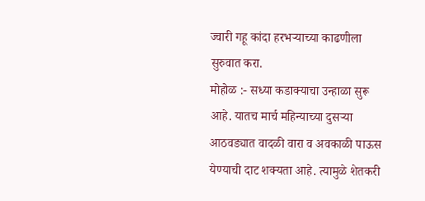ज्वारी गहू कांदा हरभऱ्याच्या काढणीला सुरुवात करा.
मोहोळ :- सध्या कडाक्याचा उन्हाळा सुरू आहे. यातच मार्च महिन्याच्या दुसऱ्या आठवड्यात वादळी वारा व अवकाळी पाऊस येण्याची दाट शक्यता आहे. त्यामुळे शेतकरी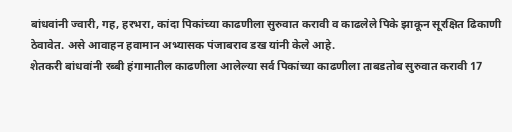बांधवांनी ज्वारी, गह, हरभरा, कांदा पिकांच्या काढणीला सुरुवात करावी व काढलेले पिके झाकून सूरक्षित ढिकाणी ठेवावेत. असे आवाहन हवामान अभ्यासक पंजाबराव डख यांनी केले आहे.
शेतकरी बांधवांनी रब्बी हंगामातील काढणीला आलेल्या सर्व पिकांच्या काढणीला ताबडतोब सुरुवात करावी 17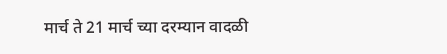मार्च ते 21 मार्च च्या दरम्यान वादळी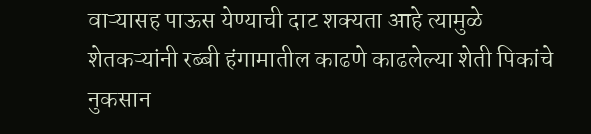वाऱ्यासह पाऊस येण्याची दाट शक्यता आहे त्यामुळे शेतकऱ्यांनी रब्बी हंगामातील काढणे काढलेल्या शेती पिकांचे नुकसान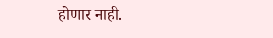होणार नाही.